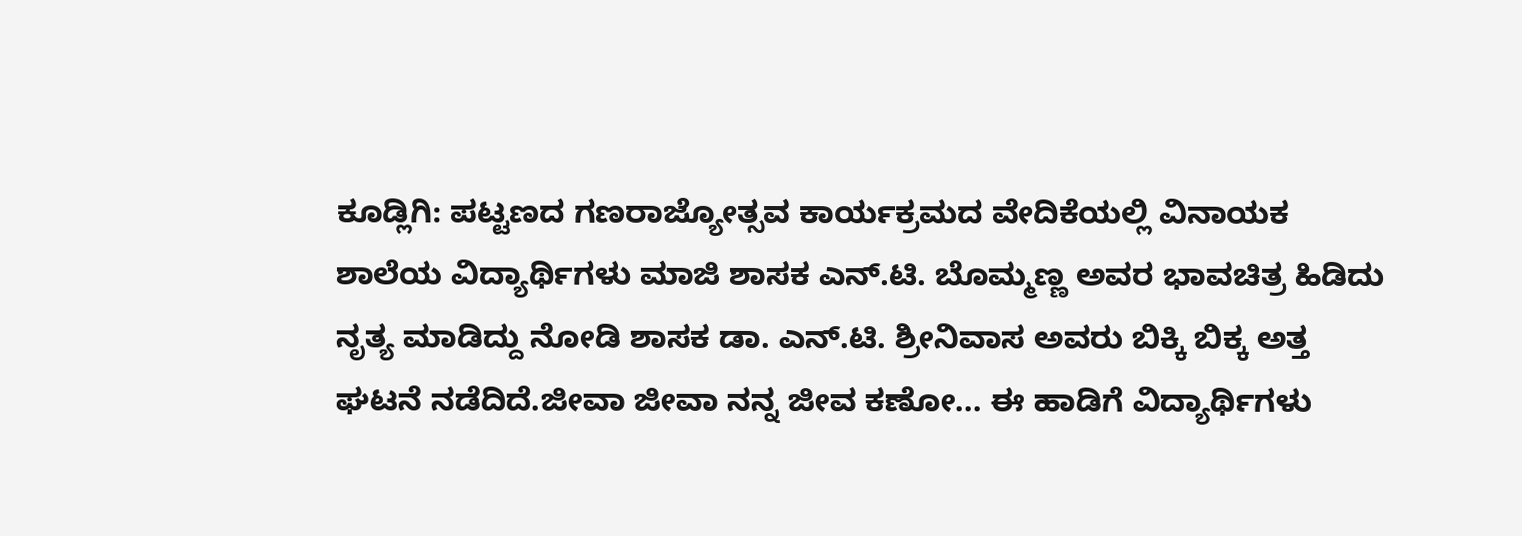ಕೂಡ್ಲಿಗಿ: ಪಟ್ಟಣದ ಗಣರಾಜ್ಯೋತ್ಸವ ಕಾರ್ಯಕ್ರಮದ ವೇದಿಕೆಯಲ್ಲಿ ವಿನಾಯಕ ಶಾಲೆಯ ವಿದ್ಯಾರ್ಥಿಗಳು ಮಾಜಿ ಶಾಸಕ ಎನ್.ಟಿ. ಬೊಮ್ಮಣ್ಣ ಅವರ ಭಾವಚಿತ್ರ ಹಿಡಿದು ನೃತ್ಯ ಮಾಡಿದ್ದು ನೋಡಿ ಶಾಸಕ ಡಾ. ಎನ್.ಟಿ. ಶ್ರೀನಿವಾಸ ಅವರು ಬಿಕ್ಕಿ ಬಿಕ್ಕ ಅತ್ತ ಘಟನೆ ನಡೆದಿದೆ.ಜೀವಾ ಜೀವಾ ನನ್ನ ಜೀವ ಕಣೋ... ಈ ಹಾಡಿಗೆ ವಿದ್ಯಾರ್ಥಿಗಳು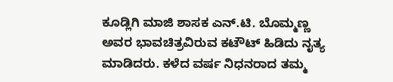ಕೂಡ್ಲಿಗಿ ಮಾಜಿ ಶಾಸಕ ಎನ್.ಟಿ. ಬೊಮ್ಮಣ್ಣ ಅವರ ಭಾವಚಿತ್ರವಿರುವ ಕಟೌಟ್ ಹಿಡಿದು ನೖತ್ಯ ಮಾಡಿದರು. ಕಳೆದ ವರ್ಷ ನಿಧನರಾದ ತಮ್ಮ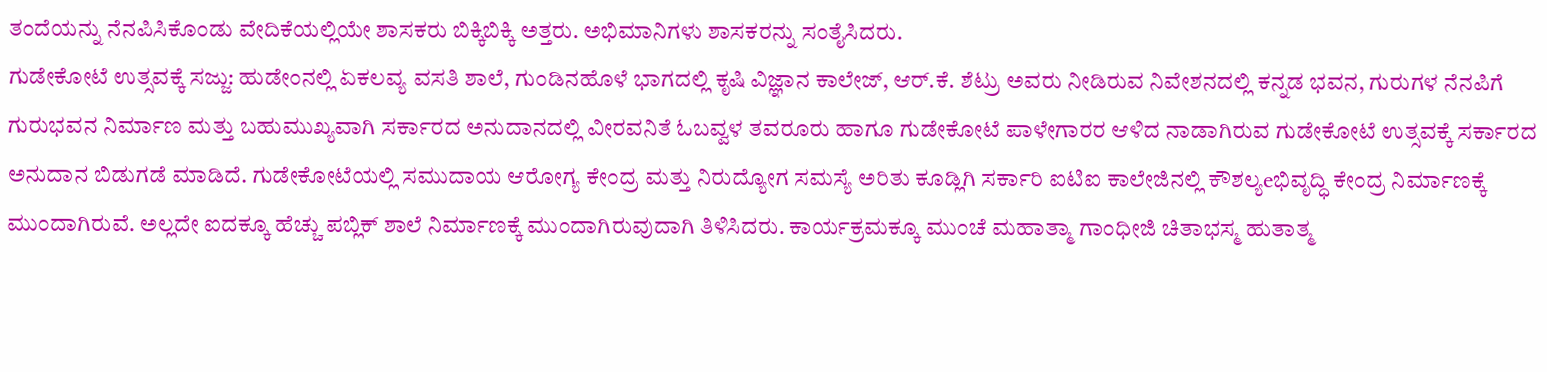ತಂದೆಯನ್ನು ನೆನಪಿಸಿಕೊಂಡು ವೇದಿಕೆಯಲ್ಲಿಯೇ ಶಾಸಕರು ಬಿಕ್ಕಿಬಿಕ್ಕಿ ಅತ್ತರು. ಅಭಿಮಾನಿಗಳು ಶಾಸಕರನ್ನು ಸಂತೈಸಿದರು.
ಗುಡೇಕೋಟೆ ಉತ್ಸವಕ್ಕೆ ಸಜ್ಜು: ಹುಡೇಂನಲ್ಲಿ ಏಕಲವ್ಯ ವಸತಿ ಶಾಲೆ, ಗುಂಡಿನಹೊಳೆ ಭಾಗದಲ್ಲಿ ಕೃಷಿ ವಿಜ್ಞಾನ ಕಾಲೇಜ್, ಆರ್.ಕೆ. ಶೆಟ್ರು ಅವರು ನೀಡಿರುವ ನಿವೇಶನದಲ್ಲಿ ಕನ್ನಡ ಭವನ, ಗುರುಗಳ ನೆನಪಿಗೆ ಗುರುಭವನ ನಿರ್ಮಾಣ ಮತ್ತು ಬಹುಮುಖ್ಯವಾಗಿ ಸರ್ಕಾರದ ಅನುದಾನದಲ್ಲಿ ವೀರವನಿತೆ ಓಬವ್ವಳ ತವರೂರು ಹಾಗೂ ಗುಡೇಕೋಟೆ ಪಾಳೇಗಾರರ ಆಳಿದ ನಾಡಾಗಿರುವ ಗುಡೇಕೋಟೆ ಉತ್ಸವಕ್ಕೆ ಸರ್ಕಾರದ ಅನುದಾನ ಬಿಡುಗಡೆ ಮಾಡಿದೆ. ಗುಡೇಕೋಟೆಯಲ್ಲಿ ಸಮುದಾಯ ಆರೋಗ್ಯ ಕೇಂದ್ರ ಮತ್ತು ನಿರುದ್ಯೋಗ ಸಮಸ್ಯೆ ಅರಿತು ಕೂಡ್ಲಿಗಿ ಸರ್ಕಾರಿ ಐಟಿಐ ಕಾಲೇಜಿನಲ್ಲಿ ಕೌಶಲ್ಯeಭಿವೃದ್ಧಿ ಕೇಂದ್ರ ನಿರ್ಮಾಣಕ್ಕೆ ಮುಂದಾಗಿರುವೆ. ಅಲ್ಲದೇ ಐದಕ್ಕೂ ಹೆಚ್ಚು ಪಬ್ಲಿಕ್ ಶಾಲೆ ನಿರ್ಮಾಣಕ್ಕೆ ಮುಂದಾಗಿರುವುದಾಗಿ ತಿಳಿಸಿದರು. ಕಾರ್ಯಕ್ರಮಕ್ಕೂ ಮುಂಚೆ ಮಹಾತ್ಮಾ ಗಾಂಧೀಜಿ ಚಿತಾಭಸ್ಮ ಹುತಾತ್ಮ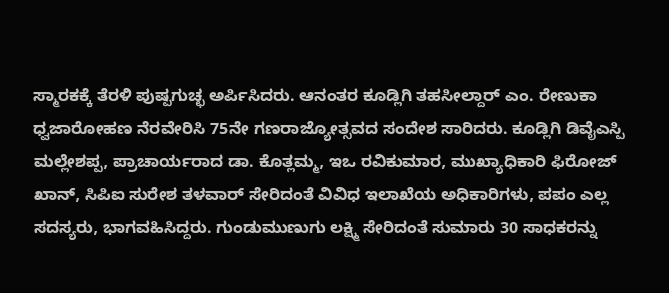ಸ್ಮಾರಕಕ್ಕೆ ತೆರಳಿ ಪುಷ್ಪಗುಚ್ಛ ಅರ್ಪಿಸಿದರು. ಆನಂತರ ಕೂಡ್ಲಿಗಿ ತಹಸೀಲ್ದಾರ್ ಎಂ. ರೇಣುಕಾ ಧ್ವಜಾರೋಹಣ ನೆರವೇರಿಸಿ 75ನೇ ಗಣರಾಜ್ಯೋತ್ಸವದ ಸಂದೇಶ ಸಾರಿದರು. ಕೂಡ್ಲಿಗಿ ಡಿವೈಎಸ್ಪಿ ಮಲ್ಲೇಶಪ್ಪ, ಪ್ರಾಚಾರ್ಯರಾದ ಡಾ. ಕೊತ್ಲಮ್ಮ, ಇಒ ರವಿಕುಮಾರ, ಮುಖ್ಯಾಧಿಕಾರಿ ಫಿರೋಜ್ ಖಾನ್, ಸಿಪಿಐ ಸುರೇಶ ತಳವಾರ್ ಸೇರಿದಂತೆ ವಿವಿಧ ಇಲಾಖೆಯ ಅಧಿಕಾರಿಗಳು, ಪಪಂ ಎಲ್ಲ ಸದಸ್ಯರು, ಭಾಗವಹಿಸಿದ್ದರು. ಗುಂಡುಮುಣುಗು ಲಕ್ಷ್ಮಿ ಸೇರಿದಂತೆ ಸುಮಾರು 30 ಸಾಧಕರನ್ನು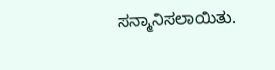ಸನ್ಮಾನಿಸಲಾಯಿತು.